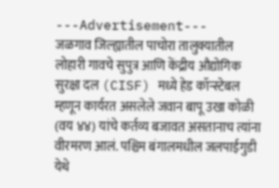---Advertisement---
जळगाव जिल्ह्यातील पाचोरा तालुक्यातील लोहारी गावचे सुपुत्र आणि केंद्रीय औद्योगिक सुरक्षा दल (CISF) मध्ये हेड कॉन्स्टेबल म्हणून कार्यरत असलेले जवान बापू उखा कोळी (वय ४४) यांचे कर्तव्य बजावत असतानाच त्यांना वीरमरण आलं. पश्चिम बंगालमधील जलपाईगुडी येथे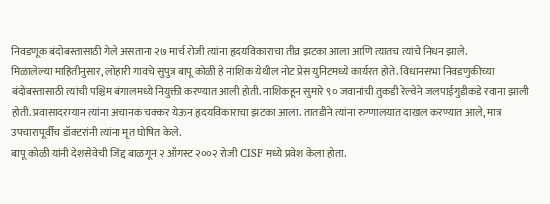निवडणूक बंदोबस्तासाठी गेले असताना २७ मार्च रोजी त्यांना हृदयविकाराचा तीव्र झटका आला आणि त्यातच त्यांचे निधन झाले.
मिळालेल्या माहितीनुसार, लोहारी गावचे सुपुत्र बापू कोळी हे नाशिक येथील नोट प्रेस युनिटमध्ये कार्यरत होते. विधानसभा निवडणुकीच्या बंदोबस्तासाठी त्यांची पश्चिम बंगालमध्ये नियुक्ती करण्यात आली होती. नाशिकहून सुमारे ९० जवानांची तुकडी रेल्वेने जलपाईगुडीकडे रवाना झाली होती. प्रवासादरम्यान त्यांना अचानक चक्कर येऊन हृदयविकाराचा झटका आला. तातडीने त्यांना रुग्णालयात दाखल करण्यात आले, मात्र उपचारापूर्वीच डॉक्टरांनी त्यांना मृत घोषित केले.
बापू कोळी यांनी देशसेवेची जिद्द बाळगून २ ऑगस्ट २००२ रोजी CISF मध्ये प्रवेश केला होता.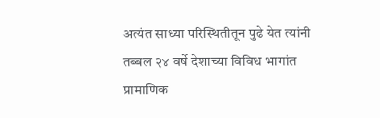अत्यंत साध्या परिस्थितीतून पुढे येत त्यांनी तब्बल २४ वर्षे देशाच्या विविध भागांत प्रामाणिक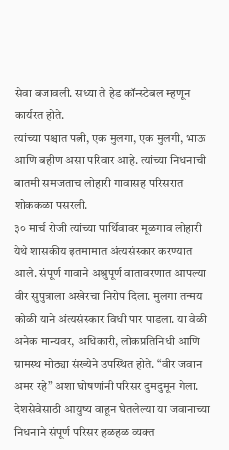सेवा बजावली. सध्या ते हेड कॉन्स्टेबल म्हणून कार्यरत होते.
त्यांच्या पश्चात पत्नी, एक मुलगा, एक मुलगी, भाऊ आणि बहीण असा परिवार आहे. त्यांच्या निधनाची बातमी समजताच लोहारी गावासह परिसरात शोककळा पसरली.
३० मार्च रोजी त्यांच्या पार्थिवावर मूळगाव लोहारी येथे शासकीय इतमामात अंत्यसंस्कार करण्यात आले. संपूर्ण गावाने अश्रुपूर्ण वातावरणात आपल्या वीर सुपुत्राला अखेरचा निरोप दिला. मुलगा तन्मय कोळी याने अंत्यसंस्कार विधी पार पाडला. या वेळी अनेक मान्यवर, अधिकारी, लोकप्रतिनिधी आणि ग्रामस्थ मोठ्या संख्येने उपस्थित होते. “वीर जवान अमर रहे” अशा घोषणांनी परिसर दुमदुमून गेला.
देशसेवेसाठी आयुष्य वाहून घेतलेल्या या जवानाच्या निधनाने संपूर्ण परिसर हळहळ व्यक्त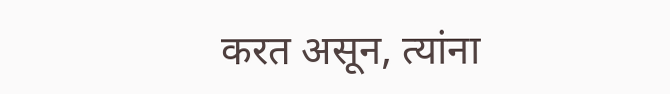करत असून, त्यांना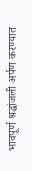भावपूर्ण श्रद्धांजली अर्पण करण्यात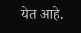येत आहे.